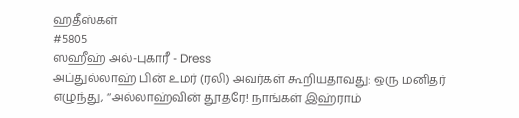ஹதீஸ்கள்
#5805
ஸஹீஹ் அல்-புகாரீ - Dress
அப்துல்லாஹ் பின் உமர் (ரலி) அவர்கள் கூறியதாவது: ஒரு மனிதர் எழுந்து, ‘‘அல்லாஹ்வின் தூதரே! நாங்கள் இஹ்ராம்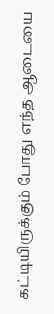கட்டியிருக்கும் போது எந்த ஆடையை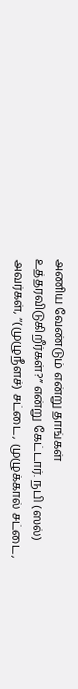அணிய வேண்டும் என்று தாங்கள் உத்தரவிடுகிறீர்கள்?” என்று கேட்டார். நபி (ஸல்) அவர்கள், ‘‘(முழுநீளச்) சட்டை, முழுக்கால் சட்டை,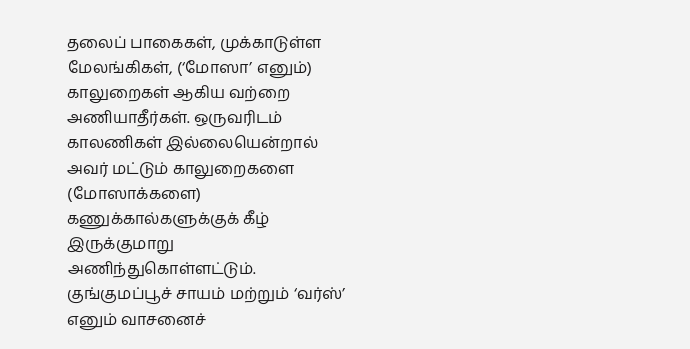தலைப் பாகைகள், முக்காடுள்ள மேலங்கிகள், (‘மோஸா’ எனும்) காலுறைகள் ஆகிய வற்றை அணியாதீர்கள். ஒருவரிடம் காலணிகள் இல்லையென்றால் அவர் மட்டும் காலுறைகளை (மோஸாக்களை) கணுக்கால்களுக்குக் கீழ் இருக்குமாறு அணிந்துகொள்ளட்டும். குங்குமப்பூச் சாயம் மற்றும் ‘வர்ஸ்’ எனும் வாசனைச்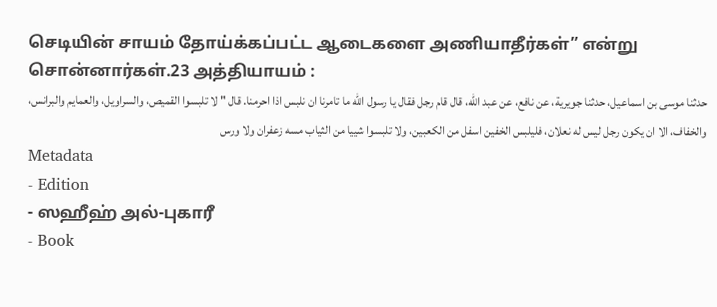செடியின் சாயம் தோய்க்கப்பட்ட ஆடைகளை அணியாதீர்கள்” என்று சொன்னார்கள்.23 அத்தியாயம் :
حدثنا موسى بن اسماعيل، حدثنا جويرية، عن نافع، عن عبد الله، قال قام رجل فقال يا رسول الله ما تامرنا ان نلبس اذا احرمنا. قال " لا تلبسوا القميص، والسراويل، والعمايم والبرانس، والخفاف، الا ان يكون رجل ليس له نعلان، فليلبس الخفين اسفل من الكعبين، ولا تلبسوا شييا من الثياب مسه زعفران ولا ورس
Metadata
- Edition
- ஸஹீஹ் அல்-புகாரீ
- Book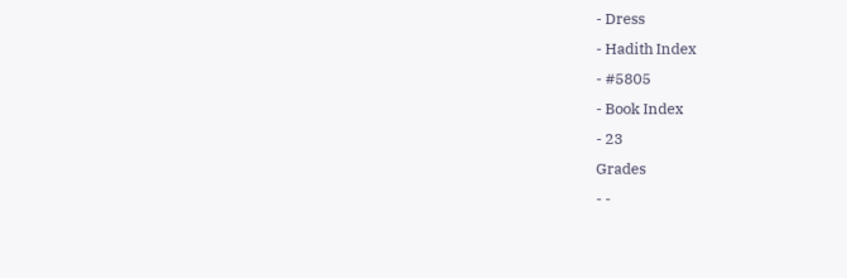- Dress
- Hadith Index
- #5805
- Book Index
- 23
Grades
- -